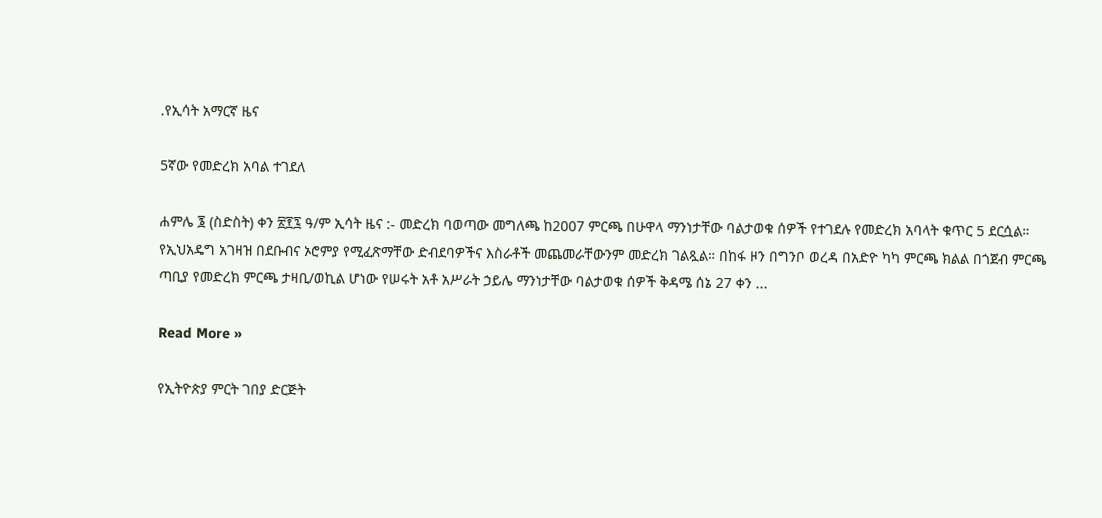.የኢሳት አማርኛ ዜና

5ኛው የመድረክ አባል ተገደለ

ሐምሌ ፮ (ስድስት) ቀን ፳፻፯ ዓ/ም ኢሳት ዜና :- መድረክ ባወጣው መግለጫ ከ2007 ምርጫ በሁዋላ ማንነታቸው ባልታወቁ ሰዎች የተገደሉ የመድረክ አባላት ቁጥር 5 ደርሷል። የኢህአዴግ አገዛዝ በደቡብና ኦሮምያ የሚፈጽማቸው ድብደባዎችና እስራቶች መጨመራቸውንም መድረክ ገልጿል። በከፋ ዞን በግንቦ ወረዳ በአድዮ ካካ ምርጫ ክልል በጎጀብ ምርጫ ጣቢያ የመድረክ ምርጫ ታዛቢ/ወኪል ሆነው የሠሩት አቶ አሥራት ኃይሌ ማንነታቸው ባልታወቁ ሰዎች ቅዳሜ ሰኔ 27 ቀን ...

Read More »

የኢትዮጵያ ምርት ገበያ ድርጅት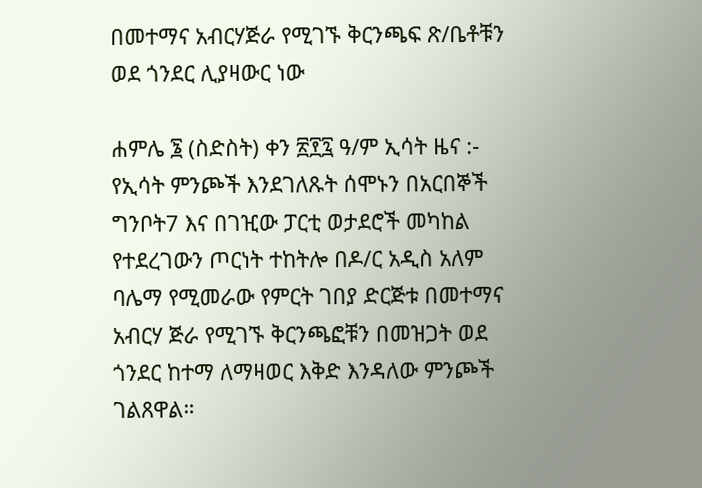በመተማና አብርሃጅራ የሚገኙ ቅርንጫፍ ጽ/ቤቶቹን ወደ ጎንደር ሊያዛውር ነው

ሐምሌ ፮ (ስድስት) ቀን ፳፻፯ ዓ/ም ኢሳት ዜና :- የኢሳት ምንጮች እንደገለጹት ሰሞኑን በአርበኞች ግንቦት7 እና በገዢው ፓርቲ ወታደሮች መካከል የተደረገውን ጦርነት ተከትሎ በዶ/ር አዲስ አለም ባሌማ የሚመራው የምርት ገበያ ድርጅቱ በመተማና አብርሃ ጅራ የሚገኙ ቅርንጫፎቹን በመዝጋት ወደ ጎንደር ከተማ ለማዛወር እቅድ እንዳለው ምንጮች ገልጸዋል።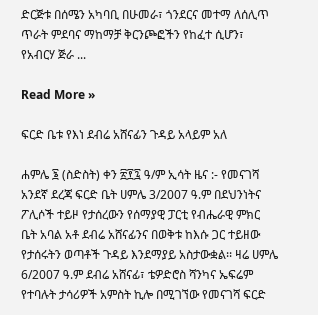ድርጅቱ በሰሜን አካባቢ በሁመራ፣ ጎንደርና መተማ ለሰሊጥ ጥራት ምደባና ማከማቻ ቅርንጮፎችን የከፈተ ሲሆን፣ የአብርሃ ጅራ ...

Read More »

ፍርድ ቤቱ የእነ ደብሬ አሸናፊን ጉዳይ አላይም አለ

ሐምሌ ፮ (ስድስት) ቀን ፳፻፯ ዓ/ም ኢሳት ዜና :- የመናገሻ አንደኛ ደረጃ ፍርድ ቤት ሀምሌ 3/2007 ዓ.ም በደህንነትና ፖሊሶች ተይዞ የታሰረውን የሰማያዊ ፓርቲ የብሔራዊ ምክር ቤት አባል አቶ ደብሬ አሸናፊንና በወቅቱ ከእሱ ጋር ተይዘው የታሰሩትን ወጣቶች ጉዳይ እንደማያይ አስታውቋል፡፡ ዛሬ ሀምሌ 6/2007 ዓ.ም ደብሬ አሸናፊ፣ ቴዎድሮስ ሻንካና ኤፍሬም የተባሉት ታሳሪዎች አምስት ኪሎ በሚገኘው የመናገሻ ፍርድ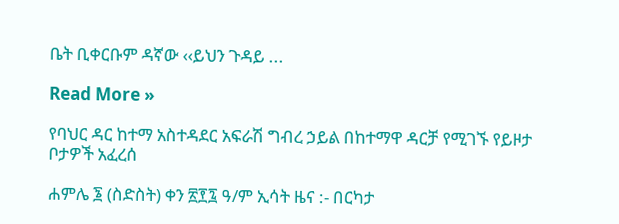ቤት ቢቀርቡም ዳኛው ‹‹ይህን ጉዳይ ...

Read More »

የባህር ዳር ከተማ አስተዳደር አፍራሽ ግብረ ኃይል በከተማዋ ዳርቻ የሚገኙ የይዞታ ቦታዎች አፈረሰ

ሐምሌ ፮ (ስድስት) ቀን ፳፻፯ ዓ/ም ኢሳት ዜና :- በርካታ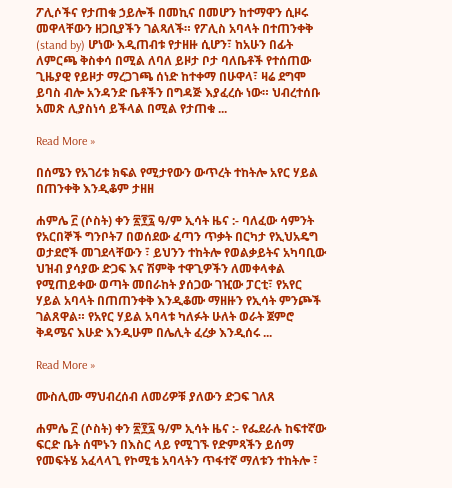ፖሊሶችና የታጠቁ ኃይሎች በመኪና በመሆን ከተማዋን ሲዞሩ መዋላቸውን ዘጋቢያችን ገልጻለች። የፖሊስ አባላት በተጠንቀቅ (stand by) ሆነው እዲጠብቱ የታዘዙ ሲሆን፣ ከአሁን በፊት ለምርጫ ቅስቀሳ በሚል ለባለ ይዞታ ቦታ ባለቤቶች የተሰጠው ጊዜያዊ የይዞታ ማረጋገጫ ሰነድ ከተቀማ በሁዋላ፣ ዛሬ ደግሞ ይባስ ብሎ አንዳንድ ቤቶችን በግዳጅ እያፈረሱ ነው። ህብረተሰቡ አመጽ ሊያስነሳ ይችላል በሚል የታጠቁ ...

Read More »

በሰሜን የአገሪቱ ክፍል የሚታየውን ውጥረት ተከትሎ አየር ሃይል በጠንቀቅ እንዲቆም ታዘዘ

ሐምሌ ፫ (ሶስት) ቀን ፳፻፯ ዓ/ም ኢሳት ዜና :- ባለፈው ሳምንት የአርበኞች ግንቦት7 በወሰደው ፈጣን ጥቃት በርካታ የኢህአዴግ ወታደሮች መገደላቸውን ፣ ይህንን ተከትሎ የወልቃይትና አካባቢው ህዝብ ያሳያው ድጋፍ እና ሽምቅ ተዋጊዎችን ለመቀላቀል የሚጠይቀው ወጣት መበራከት ያሰጋው ገዢው ፓርቲ፣ የአየር ሃይል አባላት በጠጠንቀቅ እንዲቆሙ ማዘዙን የኢሳት ምንጮች ገልጸዋል። የአየር ሃይል አባላቱ ካለፉት ሁለት ወራት ጀምሮ ቅዳሜና እሁድ እንዲሁም በሌሊት ፈረቃ እንዲሰሩ ...

Read More »

ሙስሊሙ ማህብረሰብ ለመሪዎቹ ያለውን ድጋፍ ገለጸ

ሐምሌ ፫ (ሶስት) ቀን ፳፻፯ ዓ/ም ኢሳት ዜና :- የፌደራሉ ከፍተኛው ፍርድ ቤት ሰሞኑን በእስር ላይ የሚገኙ የድምጻችን ይሰማ የመፍትሄ አፈላላጊ የኮሚቴ አባላትን ጥፋተኛ ማለቱን ተከትሎ ፣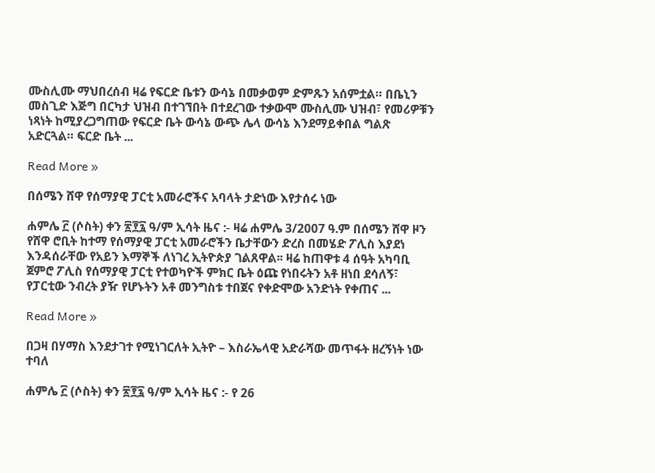ሙስሊሙ ማህበረሰብ ዛሬ የፍርድ ቤቱን ውሳኔ በመቃወም ድምጹን አሰምቷል። በቤኒን መስጊድ እጅግ በርካታ ህዝብ በተገኘበት በተደረገው ተቃውሞ ሙስሊሙ ህዝብ፣ የመሪዎቹን ነጻነት ከሚያረጋግጠው የፍርድ ቤት ውሳኔ ውጭ ሌላ ውሳኔ እንደማይቀበል ግልጽ አድርጓል። ፍርድ ቤት ...

Read More »

በሰሜን ሸዋ የሰማያዊ ፓርቲ አመራሮችና አባላት ታድነው እየታሰሩ ነው

ሐምሌ ፫ (ሶስት) ቀን ፳፻፯ ዓ/ም ኢሳት ዜና :- ዛሬ ሐምሌ 3/2007 ዓ.ም በሰሜን ሸዋ ዞን የሸዋ ሮቢት ከተማ የሰማያዊ ፓርቲ አመራሮችን ቤታቸውን ድረስ በመሄድ ፖሊስ እያደነ እንዳሰራቸው የአይን እማኞች ለነገረ ኢትዮጵያ ገልጸዋል፡፡ ዛሬ ከጠዋቱ 4 ሰዓት አካባቢ ጀምሮ ፖሊስ የሰማያዊ ፓርቲ የተወካዮች ምክር ቤት ዕጩ የነበሩትን አቶ ዘነበ ደሳለኝ፣ የፓርቲው ንብረት ያዥ የሆኑትን አቶ መንግስቱ ተበጀና የቀድሞው አንድነት የቀጠና ...

Read More »

በጋዛ በሃማስ እንደታገተ የሚነገርለት ኢትዮ – እስራኤላዊ አድራሻው መጥፋት ዘረኝነት ነው ተባለ

ሐምሌ ፫ (ሶስት) ቀን ፳፻፯ ዓ/ም ኢሳት ዜና :- የ 26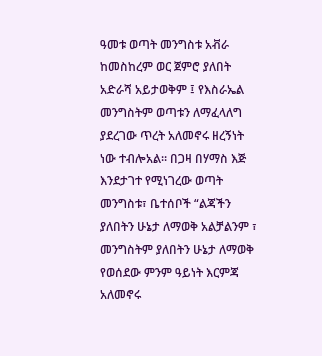ዓመቱ ወጣት መንግስቱ አቭራ ከመስከረም ወር ጀምሮ ያለበት አድራሻ አይታወቅም ፤ የእስራኤል መንግስትም ወጣቱን ለማፈላለግ ያደረገው ጥረት አለመኖሩ ዘረኝነት ነው ተብሎአል። በጋዛ በሃማስ እጅ እንደታገተ የሚነገረው ወጣት መንግስቱ፣ ቤተሰቦች “ልጃችን ያለበትን ሁኔታ ለማወቅ አልቻልንም ፣ መንግስትም ያለበትን ሁኔታ ለማወቅ የወሰደው ምንም ዓይነት እርምጃ አለመኖሩ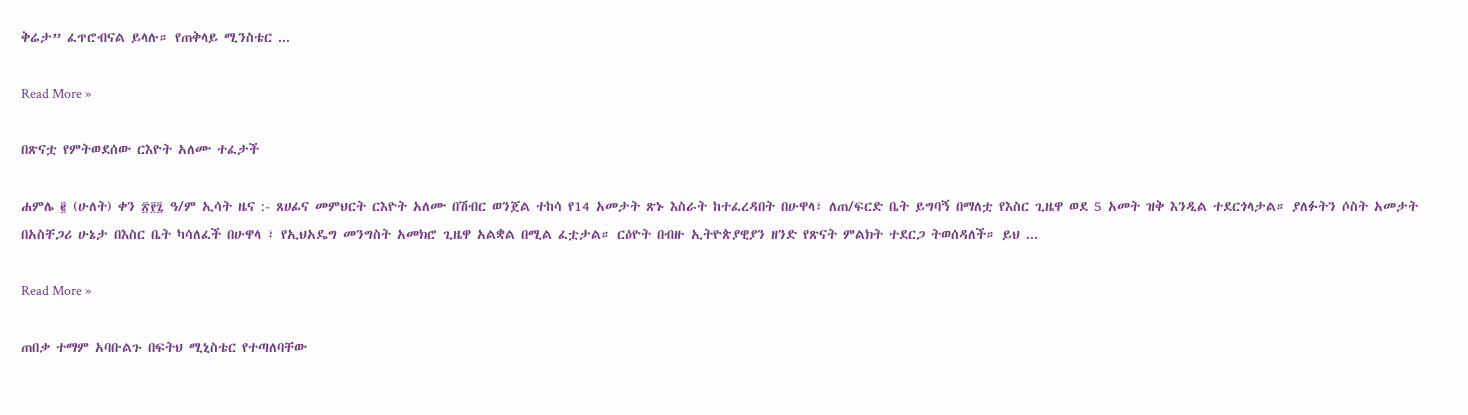ቅሬታ” ፈጥሮብናል ይላሉ። የጠቅላይ ሚንስቴር ...

Read More »

በጽናቷ የምትወደሰው ርእዮት አለሙ ተፈታች

ሐምሌ ፪ (ሁለት) ቀን ፳፻፯ ዓ/ም ኢሳት ዜና :- ጸሀፊና መምህርት ርእዮት አለሙ በሽብር ወንጀል ተከሳ የ14 አመታት ጽኑ እስራት ከተፈረዳበት በሁዋላ፣ ለጠ/ፍርድ ቤት ይግባኝ በማለቷ የእስር ጊዜዋ ወደ 5 አመት ዝቅ እንዲል ተደርጎላታል። ያለፉትን ሶስት አመታት በአስቸጋሪ ሁኔታ በእስር ቤት ካሳለፈች በሁዋላ ፣ የኢህአዴግ መንግስት አመክሮ ጊዜዋ አልቋል በሚል ፈቷታል። ርዕዮት በብዙ ኢትዮጵያዊያን ዘንድ የጽናት ምልክት ተደርጋ ትወሰዳለች። ይህ ...

Read More »

ጠበቃ ተማም አባቡልጉ በፍትህ ሚኒስቴር የተጣለባቸው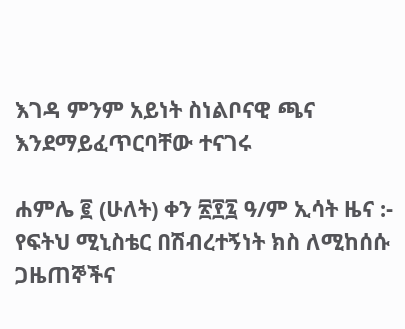እገዳ ምንም አይነት ስነልቦናዊ ጫና እንደማይፈጥርባቸው ተናገሩ

ሐምሌ ፪ (ሁለት) ቀን ፳፻፯ ዓ/ም ኢሳት ዜና :- የፍትህ ሚኒስቴር በሽብረተኝነት ክስ ለሚከሰሱ ጋዜጠኞችና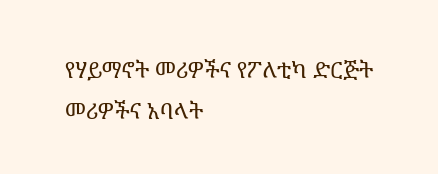የሃይማኖት መሪዎችና የፖለቲካ ድርጅት መሪዎችና አባላት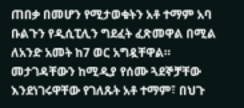ጠበቃ በመሆን የሚታወቁትን አቶ ተማም አባ ቡልጉን የዲሲፒሊን ግደፈት ፈጽመዋል በሚል ለአንድ አመት ከ7 ወር አግዷቸዋል። መታገዳቸውን ከሚዲያ የሰሙ ጓደኞቻቸው እንደነገሩዋቸው የገለጹት አቶ ተማም፣ በህጉ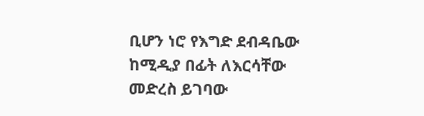ቢሆን ነሮ የእግድ ደብዳቤው ከሚዲያ በፊት ለእርሳቸው መድረስ ይገባው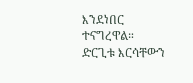እንደነበር ተናግረዋል። ድርጊቱ እርሳቸውን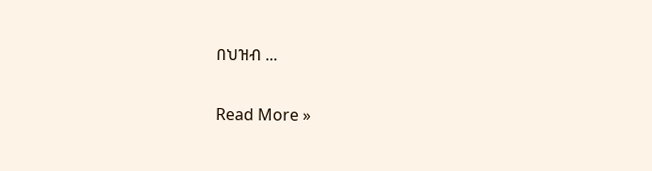በህዝብ ...

Read More »